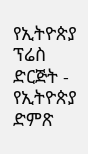የኢትዮጵያ ፕሬስ ድርጅት - የኢትዮጵያ ድምጽ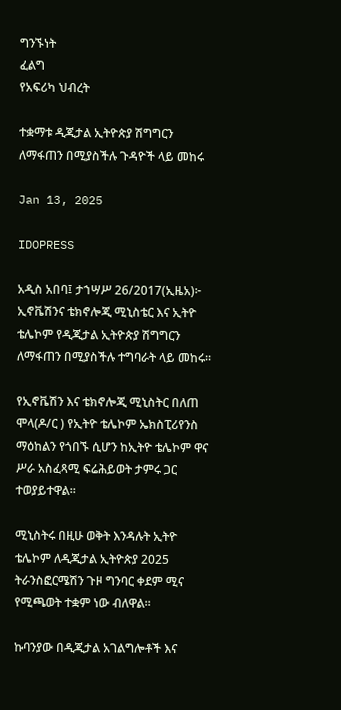ግንኙነት
ፈልግ
የአፍሪካ ህብረት

ተቋማቱ ዲጂታል ኢትዮጵያ ሽግግርን ለማፋጠን በሚያስችሉ ጉዳዮች ላይ መከሩ

Jan 13, 2025

IDOPRESS

አዲስ አበባ፤ ታኀሣሥ 26/2017(ኢዜአ)፦ ኢኖቬሽንና ቴክኖሎጂ ሚኒስቴር እና ኢትዮ ቴሌኮም የዲጂታል ኢትዮጵያ ሽግግርን ለማፋጠን በሚያስችሉ ተግባራት ላይ መከሩ።

የኢኖቬሽን እና ቴክኖሎጂ ሚኒስትር በለጠ ሞላ(ዶ/ር ) የኢትዮ ቴሌኮም ኤክስፒሪየንስ ማዕከልን የጎበኙ ሲሆን ከኢትዮ ቴሌኮም ዋና ሥራ አስፈጻሚ ፍሬሕይወት ታምሩ ጋር ተወያይተዋል።

ሚኒስትሩ በዚሁ ወቅት እንዳሉት ኢትዮ ቴሌኮም ለዲጂታል ኢትዮጵያ 2025 ትራንስፎርሜሽን ጉዞ ግንባር ቀደም ሚና የሚጫወት ተቋም ነው ብለዋል።

ኩባንያው በዲጂታል አገልግሎቶች እና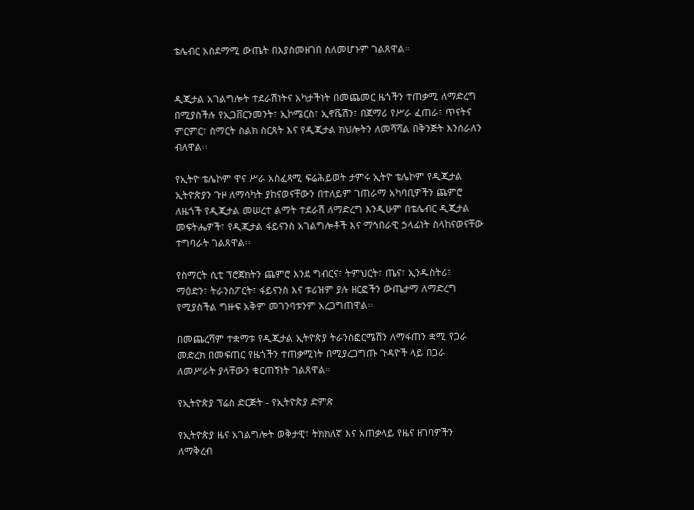ቴሌብር አስደማሚ ውጤት በእያስመዘገበ ስለመሆኑም ገልጸዋል።


ዲጂታል አገልግሎት ተደራሽነትና አካታችነት በመጨመር ዜጎችን ተጠቃሚ ለማድረግ በሚያስችሉ የኢጋቨርንመንት፣ ኢኮሜርስ፣ ኢኖቬሽን፣ በጀማሪ የሥራ ፈጠራ፣ ጥናትና ምርምር፣ ስማርት ስልክ ስርጸት እና የዲጂታል ክህሎትን ለመሻሻል በቅንጅት እንሰራለን ብለዋል፡፡

የኢትዮ ቴሌኮም ዋና ሥራ አስፈጻሚ ፍሬሕይወት ታምሩ ኢትዮ ቴሌኮም የዲጂታል ኢትዮጵያን ጉዞ ለማሳካት ያከናወናቸውን በተለይም ገጠራማ አካባቢዎችን ጨምሮ ለዜጎች የዲጂታል መሠረተ ልማት ተደራሽ ለማድረግ እንዲሁም በቴሌብር ዲጂታል መፍትሔዎች፣ የዲጂታል ፋይናንስ አገልግሎቶች እና ማኅበራዊ ኃላፊነት ስላከናወናቸው ተግባራት ገልጸዋል፡፡

የስማርት ሲቲ ፕሮጀክትን ጨምሮ እንደ ግብርና፣ ትምህርት፣ ጤና፣ ኢንዱስትሪ፣ ማዕድን፣ ትራንስፖርት፣ ፋይናንስ እና ቱሪዝም ያሉ ዘርፎችን ውጤታማ ለማድረግ የሚያስችል ግዙፍ አቅም መገንባቱንም አረጋግጠዋል፡፡

በመጨረሻም ተቋማቱ የዲጂታል ኢትዮጵያ ትራንስፎርሜሽን ለማፋጠን ቋሚ የጋራ መድረክ በመፍጠር የዜጎችን ተጠቃሚነት በሚያረጋግጡ ጉዳዮች ላይ በጋራ ለመሥራት ያላቸውን ቁርጠኝነት ገልጸዋል።

የኢትዮጵያ ፕሬስ ድርጅት - የኢትዮጵያ ድምጽ

የኢትዮጵያ ዜና አገልግሎት ወቅታዊ፣ ትክክለኛ እና አጠቃላይ የዜና ዘገባዎችን ለማቅረብ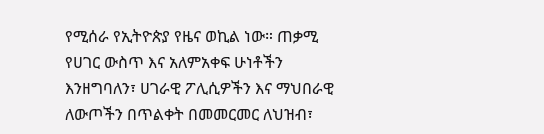የሚሰራ የኢትዮጵያ የዜና ወኪል ነው። ጠቃሚ የሀገር ውስጥ እና አለምአቀፍ ሁነቶችን እንዘግባለን፣ ሀገራዊ ፖሊሲዎችን እና ማህበራዊ ለውጦችን በጥልቀት በመመርመር ለህዝብ፣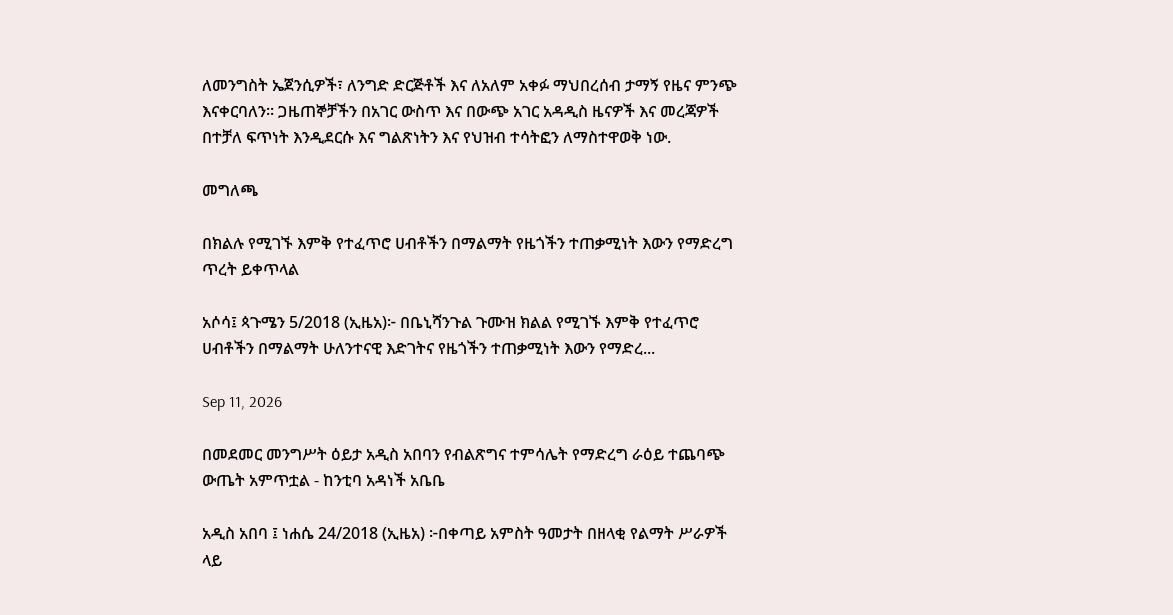ለመንግስት ኤጀንሲዎች፣ ለንግድ ድርጅቶች እና ለአለም አቀፉ ማህበረሰብ ታማኝ የዜና ምንጭ እናቀርባለን። ጋዜጠኞቻችን በአገር ውስጥ እና በውጭ አገር አዳዲስ ዜናዎች እና መረጃዎች በተቻለ ፍጥነት እንዲደርሱ እና ግልጽነትን እና የህዝብ ተሳትፎን ለማስተዋወቅ ነው.

መግለጫ

በክልሉ የሚገኙ እምቅ የተፈጥሮ ሀብቶችን በማልማት የዜጎችን ተጠቃሚነት እውን የማድረግ ጥረት ይቀጥላል

አሶሳ፤ ጳጉሜን 5/2018 (ኢዜአ)፦ በቤኒሻንጉል ጉሙዝ ክልል የሚገኙ እምቅ የተፈጥሮ ሀብቶችን በማልማት ሁለንተናዊ እድገትና የዜጎችን ተጠቃሚነት እውን የማድረ...

Sep 11, 2026

በመደመር መንግሥት ዕይታ አዲስ አበባን የብልጽግና ተምሳሌት የማድረግ ራዕይ ተጨባጭ ውጤት አምጥቷል - ከንቲባ አዳነች አቤቤ

አዲስ አበባ ፤ ነሐሴ 24/2018 (ኢዜአ) ፦በቀጣይ አምስት ዓመታት በዘላቂ የልማት ሥራዎች ላይ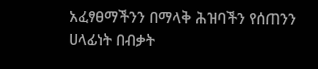አፈፃፀማችንን በማላቅ ሕዝባችን የሰጠንን ሀላፊነት በብቃት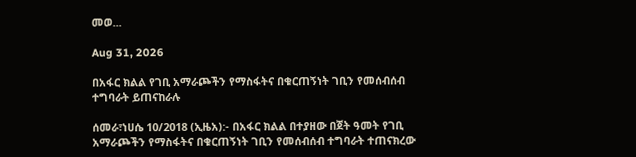መወ...

Aug 31, 2026

በአፋር ክልል የገቢ አማራጮችን የማስፋትና በቁርጠኝነት ገቢን የመሰብሰብ ተግባራት ይጠናከራሉ

ሰመራ፣ነሀሴ 10/2018 (ኢዜአ):- በአፋር ክልል በተያዘው በጀት ዓመት የገቢ አማራጮችን የማስፋትና በቁርጠኝነት ገቢን የመሰብሰብ ተግባራት ተጠናክረው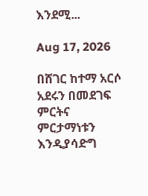እንደሚ...

Aug 17, 2026

በሸገር ከተማ አርሶ አደሩን በመደገፍ ምርትና ምርታማነቱን እንዲያሳድግ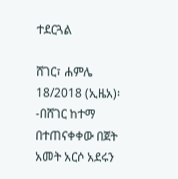ተደርጓል

ሸገር፣ ሐምሌ 18/2018 (ኢዜአ)፡-በሸገር ከተማ በተጠናቀቀው በጀት አመት አርሶ አደሩን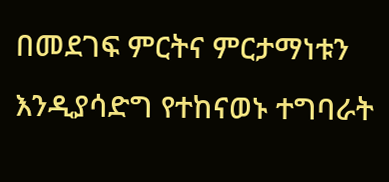በመደገፍ ምርትና ምርታማነቱን እንዲያሳድግ የተከናወኑ ተግባራት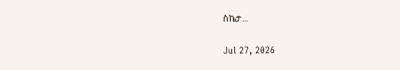ስኬታ...

Jul 27, 2026